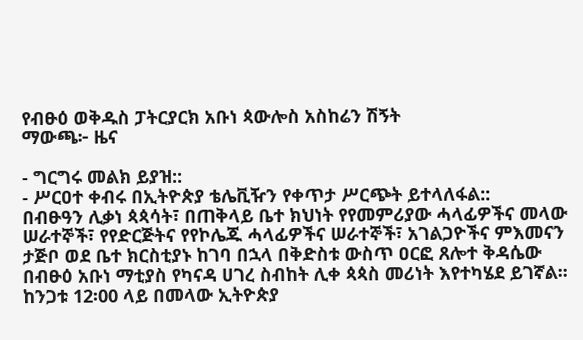የብፁዕ ወቅዱስ ፓትርያርክ አቡነ ጳውሎስ አስከሬን ሽኝት
ማውጫ፦ ዜና

- ግርግሩ መልክ ይያዝ::
- ሥርዐተ ቀብሩ በኢትዮጵያ ቴሌቪዥን የቀጥታ ሥርጭት ይተላለፋል::
በብፁዓን ሊቃነ ጳጳሳት፣ በጠቅላይ ቤተ ክህነት የየመምሪያው ሓላፊዎችና መላው ሠራተኞች፣ የየድርጅትና የየኮሌጁ ሓላፊዎችና ሠራተኞች፣ አገልጋዮችና ምእመናን ታጅቦ ወደ ቤተ ክርስቲያኑ ከገባ በኋላ በቅድስቱ ውስጥ ዐርፎ ጸሎተ ቅዳሴው በብፁዕ አቡነ ማቲያስ የካናዳ ሀገረ ስብከት ሊቀ ጳጳስ መሪነት እየተካሄደ ይገኛል፡፡ ከንጋቱ 12፡00 ላይ በመላው ኢትዮጵያ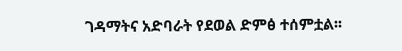ገዳማትና አድባራት የደወል ድምፅ ተሰምቷል፡፡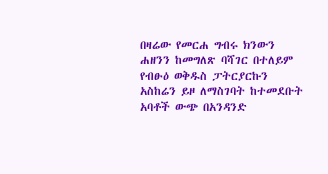በዛሬው የመርሐ ግብሩ ክንውን ሐዘንን ከመግለጽ ባሻገር በተለይም የብፁዕ ወቅዱስ ፓትርያርኩን አስከሬን ይዞ ለማስገባት ከተመደቡት አባቶች ውጭ በአንዳንድ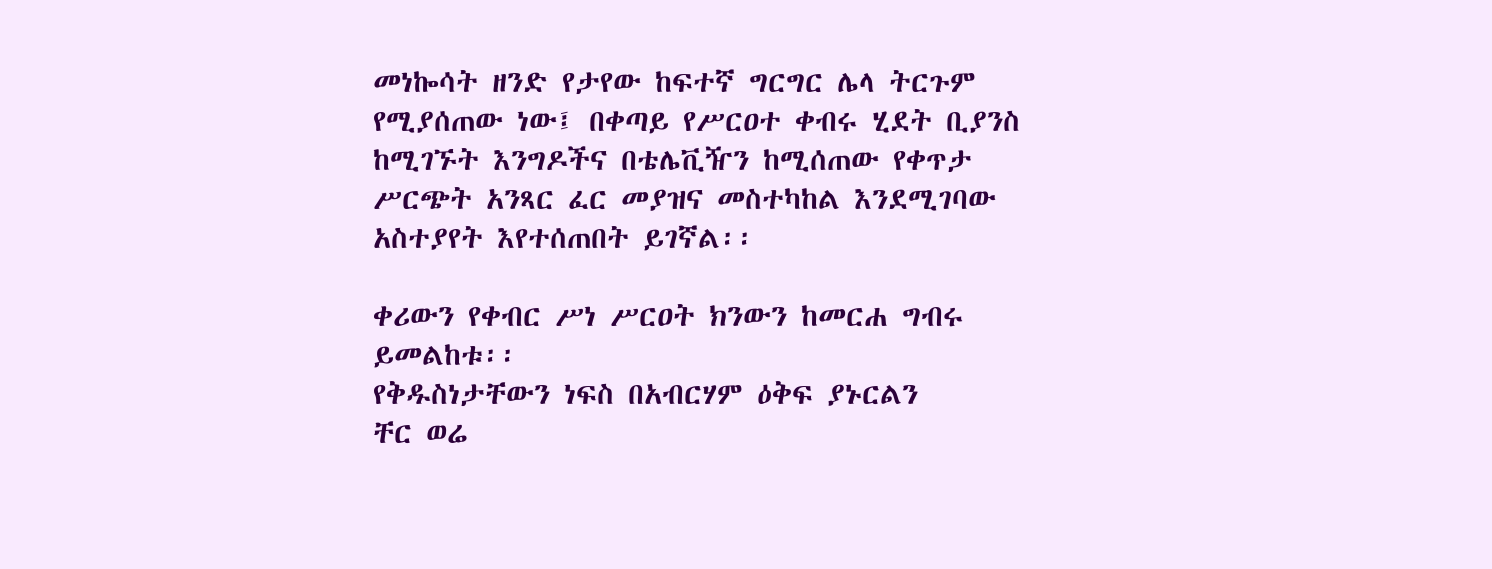መነኰሳት ዘንድ የታየው ከፍተኛ ግርግር ሌላ ትርጉም የሚያሰጠው ነው፤ በቀጣይ የሥርዐተ ቀብሩ ሂደት ቢያንስ ከሚገኙት እንግዶችና በቴሌቪዥን ከሚሰጠው የቀጥታ ሥርጭት አንጻር ፈር መያዝና መስተካከል እንደሚገባው አስተያየት እየተሰጠበት ይገኛል፡፡

ቀሪውን የቀብር ሥነ ሥርዐት ክንውን ከመርሐ ግብሩ ይመልከቱ፡፡
የቅዱስነታቸውን ነፍስ በአብርሃም ዕቅፍ ያኑርልን
ቸር ወሬ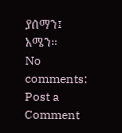ያሰማን፤
አሜን፡፡
No comments:
Post a Comment